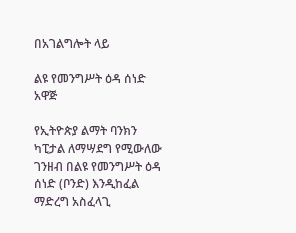በአገልግሎት ላይ

ልዩ የመንግሥት ዕዳ ሰነድ አዋጅ

የኢትዮጵያ ልማት ባንክን ካፒታል ለማሣደግ የሚውለው ገንዘብ በልዩ የመንግሥት ዕዳ ሰነድ (ቦንድ) እንዲከፈል ማድረግ አስፈላጊ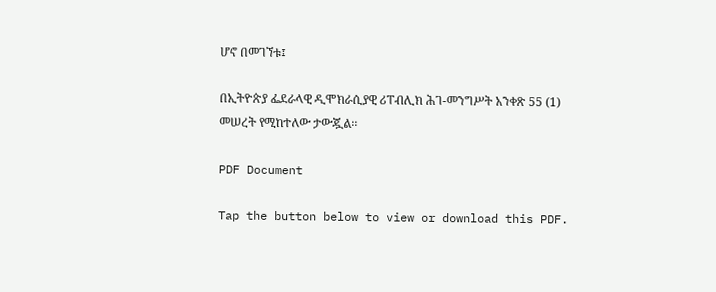ሆኖ በመገኘቱ፤

በኢትዮጵያ ፌደራላዊ ዲሞክራሲያዊ ሪፐብሊክ ሕገ-መንግሥት አንቀጽ 55 (1) መሠረት የሚከተለው ታውጇል፡፡

PDF Document

Tap the button below to view or download this PDF.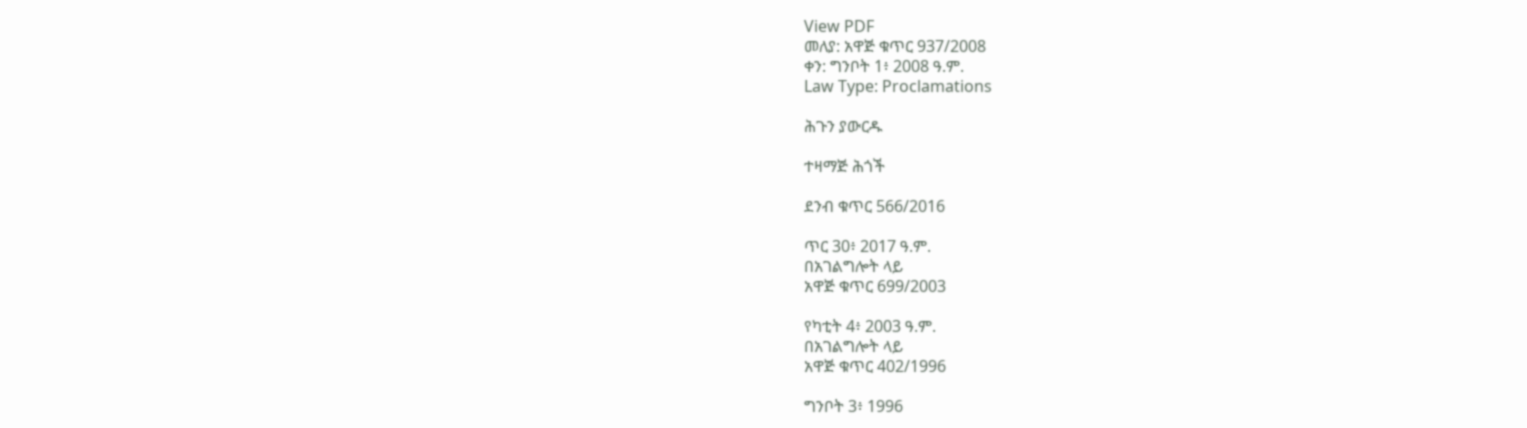View PDF
መለያ: አዋጅ ቁጥር 937/2008
ቀን: ግንቦት 1፥ 2008 ዓ.ም.
Law Type: Proclamations

ሕጉን ያውርዱ

ተዛማጅ ሕጎች

ደንብ ቁጥር 566/2016

ጥር 30፥ 2017 ዓ.ም.
በአገልግሎት ላይ
አዋጅ ቁጥር 699/2003

የካቲት 4፥ 2003 ዓ.ም.
በአገልግሎት ላይ
አዋጅ ቁጥር 402/1996

ግንቦት 3፥ 1996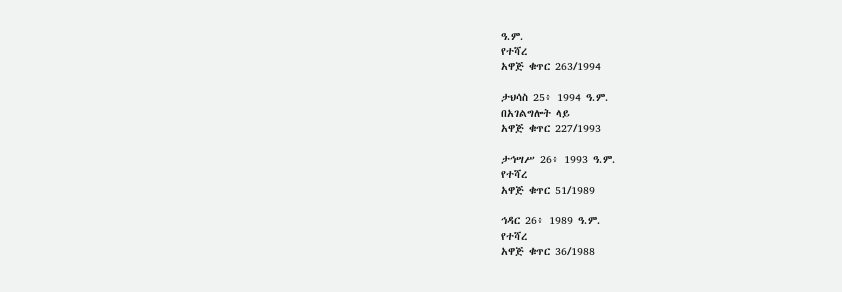ዓ.ም.
የተሻረ
አዋጅ ቁጥር 263/1994

ታህሳስ 25፥ 1994 ዓ.ም.
በአገልግሎት ላይ
አዋጅ ቁጥር 227/1993

ታኅሣሥ 26፥ 1993 ዓ.ም.
የተሻረ
አዋጅ ቁጥር 51/1989

ኅዳር 26፥ 1989 ዓ.ም.
የተሻረ
አዋጅ ቁጥር 36/1988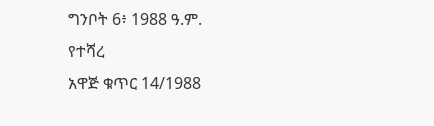ግንቦት 6፥ 1988 ዓ.ም.
የተሻረ
አዋጅ ቁጥር 14/1988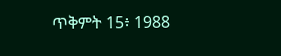ጥቅምት 15፥ 1988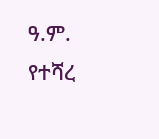ዓ.ም.
የተሻረ